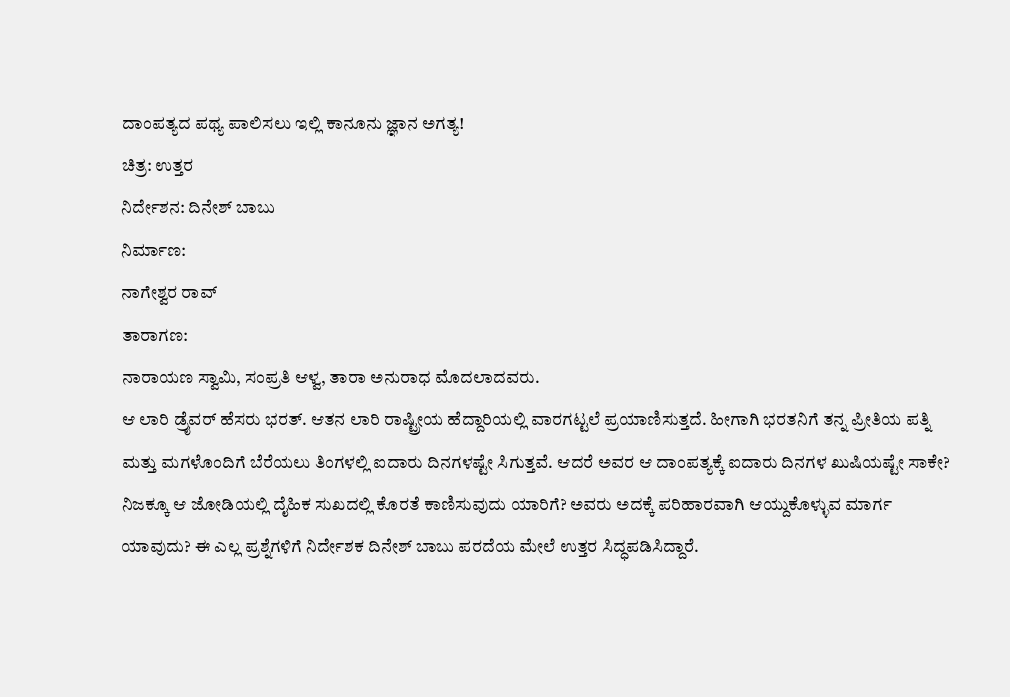ದಾಂಪತ್ಯದ ಪಥ್ಯ ಪಾಲಿಸಲು ಇಲ್ಲಿ ಕಾನೂನು ಜ್ಞಾನ ಅಗತ್ಯ!
ಚಿತ್ರ: ಉತ್ತರ
ನಿರ್ದೇಶನ: ದಿನೇಶ್ ಬಾಬು
ನಿರ್ಮಾಣ:
ನಾಗೇಶ್ವರ ರಾವ್
ತಾರಾಗಣ:
ನಾರಾಯಣ ಸ್ವಾಮಿ, ಸಂಪ್ರತಿ ಆಳ್ವ, ತಾರಾ ಅನುರಾಧ ಮೊದಲಾದವರು.
ಆ ಲಾರಿ ಡ್ರೈವರ್ ಹೆಸರು ಭರತ್. ಆತನ ಲಾರಿ ರಾಷ್ಟ್ರೀಯ ಹೆದ್ದಾರಿಯಲ್ಲಿ ವಾರಗಟ್ಟಲೆ ಪ್ರಯಾಣಿಸುತ್ತದೆ. ಹೀಗಾಗಿ ಭರತನಿಗೆ ತನ್ನ ಪ್ರೀತಿಯ ಪತ್ನಿ ಮತ್ತು ಮಗಳೊಂದಿಗೆ ಬೆರೆಯಲು ತಿಂಗಳಲ್ಲಿ ಐದಾರು ದಿನಗಳಷ್ಟೇ ಸಿಗುತ್ತವೆ. ಆದರೆ ಅವರ ಆ ದಾಂಪತ್ಯಕ್ಕೆ ಐದಾರು ದಿನಗಳ ಖುಷಿಯಷ್ಟೇ ಸಾಕೇ? ನಿಜಕ್ಕೂ ಆ ಜೋಡಿಯಲ್ಲಿ ದೈಹಿಕ ಸುಖದಲ್ಲಿ ಕೊರತೆ ಕಾಣಿಸುವುದು ಯಾರಿಗೆ? ಅವರು ಅದಕ್ಕೆ ಪರಿಹಾರವಾಗಿ ಆಯ್ದುಕೊಳ್ಳುವ ಮಾರ್ಗ ಯಾವುದು? ಈ ಎಲ್ಲ ಪ್ರಶ್ನೆಗಳಿಗೆ ನಿರ್ದೇಶಕ ದಿನೇಶ್ ಬಾಬು ಪರದೆಯ ಮೇಲೆ ಉತ್ತರ ಸಿದ್ಧಪಡಿಸಿದ್ದಾರೆ.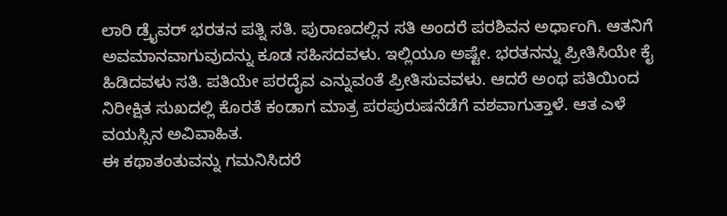ಲಾರಿ ಡ್ರೈವರ್ ಭರತನ ಪತ್ನಿ ಸತಿ. ಪುರಾಣದಲ್ಲಿನ ಸತಿ ಅಂದರೆ ಪರಶಿವನ ಅರ್ಧಾಂಗಿ. ಆತನಿಗೆ ಅವಮಾನವಾಗುವುದನ್ನು ಕೂಡ ಸಹಿಸದವಳು. ಇಲ್ಲಿಯೂ ಅಷ್ಟೇ. ಭರತನನ್ನು ಪ್ರೀತಿಸಿಯೇ ಕೈ ಹಿಡಿದವಳು ಸತಿ. ಪತಿಯೇ ಪರದೈವ ಎನ್ನುವಂತೆ ಪ್ರೀತಿಸುವವಳು. ಆದರೆ ಅಂಥ ಪತಿಯಿಂದ ನಿರೀಕ್ಷಿತ ಸುಖದಲ್ಲಿ ಕೊರತೆ ಕಂಡಾಗ ಮಾತ್ರ ಪರಪುರುಷನೆಡೆಗೆ ವಶವಾಗುತ್ತಾಳೆ. ಆತ ಎಳೆ ವಯಸ್ಸಿನ ಅವಿವಾಹಿತ.
ಈ ಕಥಾತಂತುವನ್ನು ಗಮನಿಸಿದರೆ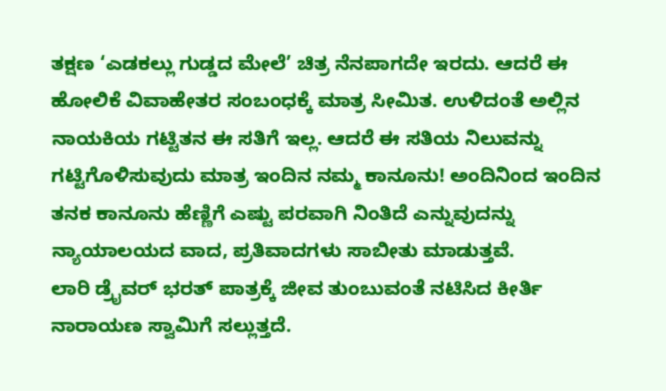ತಕ್ಷಣ ‘ಎಡಕಲ್ಲು ಗುಡ್ಡದ ಮೇಲೆ’ ಚಿತ್ರ ನೆನಪಾಗದೇ ಇರದು. ಆದರೆ ಈ ಹೋಲಿಕೆ ವಿವಾಹೇತರ ಸಂಬಂಧಕ್ಕೆ ಮಾತ್ರ ಸೀಮಿತ. ಉಳಿದಂತೆ ಅಲ್ಲಿನ ನಾಯಕಿಯ ಗಟ್ಟಿತನ ಈ ಸತಿಗೆ ಇಲ್ಲ. ಆದರೆ ಈ ಸತಿಯ ನಿಲುವನ್ನು ಗಟ್ಟಿಗೊಳಿಸುವುದು ಮಾತ್ರ ಇಂದಿನ ನಮ್ಮ ಕಾನೂನು! ಅಂದಿನಿಂದ ಇಂದಿನ ತನಕ ಕಾನೂನು ಹೆಣ್ಣಿಗೆ ಎಷ್ಟು ಪರವಾಗಿ ನಿಂತಿದೆ ಎನ್ನುವುದನ್ನು ನ್ಯಾಯಾಲಯದ ವಾದ, ಪ್ರತಿವಾದಗಳು ಸಾಬೀತು ಮಾಡುತ್ತವೆ.
ಲಾರಿ ಡ್ರೈವರ್ ಭರತ್ ಪಾತ್ರಕ್ಕೆ ಜೀವ ತುಂಬುವಂತೆ ನಟಿಸಿದ ಕೀರ್ತಿ ನಾರಾಯಣ ಸ್ವಾಮಿಗೆ ಸಲ್ಲುತ್ತದೆ.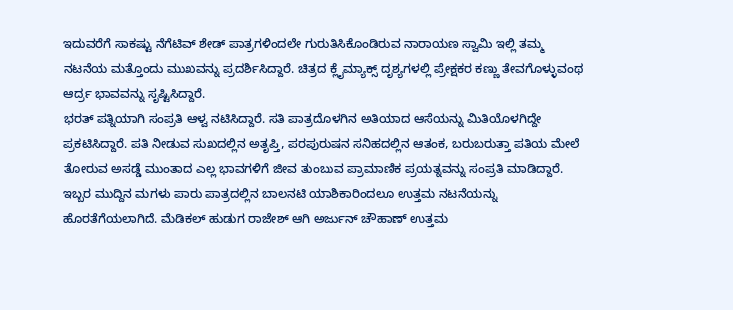ಇದುವರೆಗೆ ಸಾಕಷ್ಟು ನೆಗೆಟಿವ್ ಶೇಡ್ ಪಾತ್ರಗಳಿಂದಲೇ ಗುರುತಿಸಿಕೊಂಡಿರುವ ನಾರಾಯಣ ಸ್ವಾಮಿ ಇಲ್ಲಿ ತಮ್ಮ ನಟನೆಯ ಮತ್ತೊಂದು ಮುಖವನ್ನು ಪ್ರದರ್ಶಿಸಿದ್ದಾರೆ. ಚಿತ್ರದ ಕ್ಲೈಮ್ಯಾಕ್ಸ್ ದೃಶ್ಯಗಳಲ್ಲಿ ಪ್ರೇಕ್ಷಕರ ಕಣ್ಣು ತೇವಗೊಳ್ಳುವಂಥ ಆರ್ದ್ರ ಭಾವವನ್ನು ಸೃಷ್ಟಿಸಿದ್ದಾರೆ.
ಭರತ್ ಪತ್ನಿಯಾಗಿ ಸಂಪ್ರತಿ ಆಳ್ವ ನಟಿಸಿದ್ದಾರೆ. ಸತಿ ಪಾತ್ರದೊಳಗಿನ ಅತಿಯಾದ ಆಸೆಯನ್ನು ಮಿತಿಯೊಳಗಿದ್ದೇ ಪ್ರಕಟಿಸಿದ್ದಾರೆ. ಪತಿ ನೀಡುವ ಸುಖದಲ್ಲಿನ ಅತೃಪ್ತಿ, ಪರಪುರುಷನ ಸನಿಹದಲ್ಲಿನ ಆತಂಕ, ಬರುಬರುತ್ತಾ ಪತಿಯ ಮೇಲೆ ತೋರುವ ಅಸಡ್ಡೆ ಮುಂತಾದ ಎಲ್ಲ ಭಾವಗಳಿಗೆ ಜೀವ ತುಂಬುವ ಪ್ರಾಮಾಣಿಕ ಪ್ರಯತ್ನವನ್ನು ಸಂಪ್ರತಿ ಮಾಡಿದ್ದಾರೆ.
ಇಬ್ಬರ ಮುದ್ದಿನ ಮಗಳು ಪಾರು ಪಾತ್ರದಲ್ಲಿನ ಬಾಲನಟಿ ಯಾಶಿಕಾರಿಂದಲೂ ಉತ್ತಮ ನಟನೆಯನ್ನು ಹೊರತೆಗೆಯಲಾಗಿದೆ. ಮೆಡಿಕಲ್ ಹುಡುಗ ರಾಜೇಶ್ ಆಗಿ ಅರ್ಜುನ್ ಚೌಹಾಣ್ ಉತ್ತಮ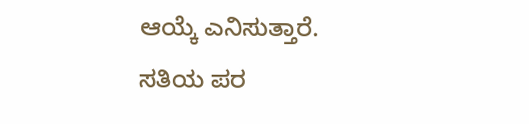ಆಯ್ಕೆ ಎನಿಸುತ್ತಾರೆ.
ಸತಿಯ ಪರ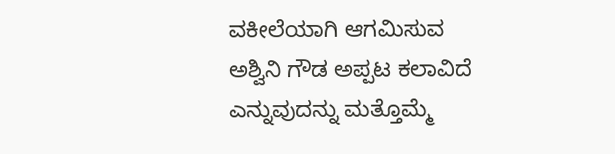ವಕೀಲೆಯಾಗಿ ಆಗಮಿಸುವ ಅಶ್ವಿನಿ ಗೌಡ ಅಪ್ಪಟ ಕಲಾವಿದೆ ಎನ್ನುವುದನ್ನು ಮತ್ತೊಮ್ಮೆ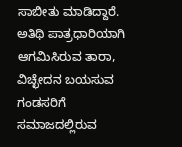ಸಾಬೀತು ಮಾಡಿದ್ದಾರೆ. ಅತಿಥಿ ಪಾತ್ರಧಾರಿಯಾಗಿ ಆಗಮಿಸಿರುವ ತಾರಾ, ವಿಚ್ಛೇದನ ಬಯಸುವ ಗಂಡಸರಿಗೆ ಸಮಾಜದಲ್ಲಿರುವ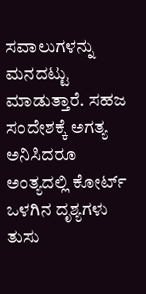ಸವಾಲುಗಳನ್ನು ಮನದಟ್ಟು ಮಾಡುತ್ತಾರೆ. ಸಹಜ ಸಂದೇಶಕ್ಕೆ ಅಗತ್ಯ ಅನಿಸಿದರೂ ಅಂತ್ಯದಲ್ಲಿ ಕೋರ್ಟ್ ಒಳಗಿನ ದೃಶ್ಯಗಳು ತುಸು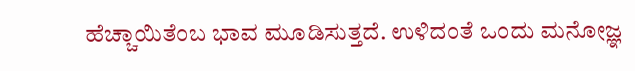ಹೆಚ್ಚಾಯಿತೆಂಬ ಭಾವ ಮೂಡಿಸುತ್ತದೆ. ಉಳಿದಂತೆ ಒಂದು ಮನೋಜ್ಞ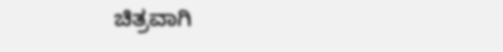ಚಿತ್ರವಾಗಿ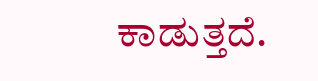ಕಾಡುತ್ತದೆ.